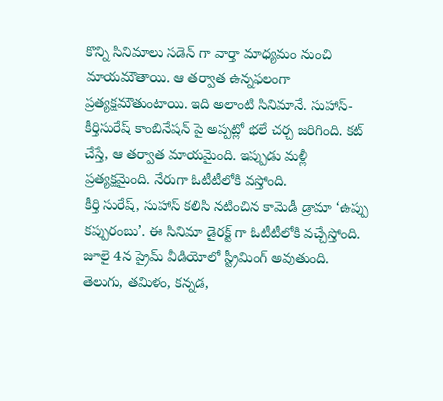కొన్ని సినిమాలు సడెన్ గా వార్తా మాధ్యమం నుంచి మాయమౌతాయి. ఆ తర్వాత ఉన్నఫలంగా ప్రత్యక్షమౌతుంటాయి. ఇది అలాంటి సినిమానే. సుహాస్-కీర్తిసురేష్ కాంబినేషన్ పై అప్పట్లో భలే చర్చ జరిగింది. కట్ చేస్తే, ఆ తర్వాత మాయమైంది. ఇప్పుడు మళ్లీ ప్రత్యక్షమైంది. నేరుగా ఓటీటీలోకి వస్తోంది.
కీర్తి సురేష్, సుహాస్ కలిసి నటించిన కామెడీ డ్రామా ‘ఉప్పు కప్పురంబు’. ఈ సినిమా డైరక్ట్ గా ఓటీటీలోకి వచ్చేస్తోంది. జూలై 4న ప్రైమ్ వీడియోలో స్ట్రీమింగ్ అవుతుంది.
తెలుగు, తమిళం, కన్నడ,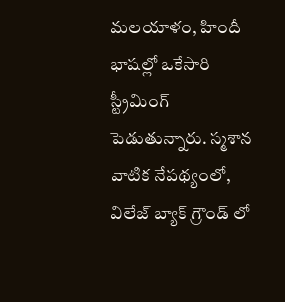మలయాళం, హిందీ భాషల్లో ఒకేసారి స్ట్రీమింగ్ పెడుతున్నారు. స్మశాన వాటిక నేపథ్యంలో, విలేజ్ బ్యాక్ గ్రౌండ్ లో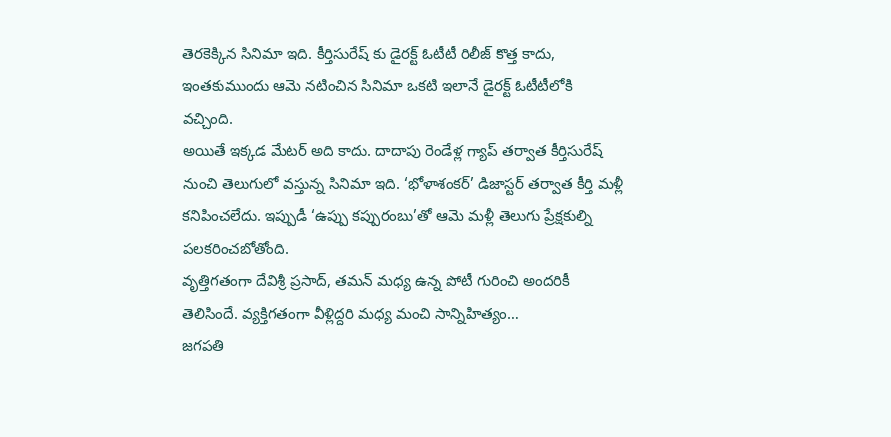తెరకెక్కిన సినిమా ఇది. కీర్తిసురేష్ కు డైరక్ట్ ఓటీటీ రిలీజ్ కొత్త కాదు, ఇంతకుముందు ఆమె నటించిన సినిమా ఒకటి ఇలానే డైరక్ట్ ఓటీటీలోకి వచ్చింది.
అయితే ఇక్కడ మేటర్ అది కాదు. దాదాపు రెండేళ్ల గ్యాప్ తర్వాత కీర్తిసురేష్ నుంచి తెలుగులో వస్తున్న సినిమా ఇది. ‘భోళాశంకర్’ డిజాస్టర్ తర్వాత కీర్తి మళ్లీ కనిపించలేదు. ఇప్పుడీ ‘ఉప్పు కప్పురంబు’తో ఆమె మళ్లీ తెలుగు ప్రేక్షకుల్ని పలకరించబోతోంది.
వృత్తిగతంగా దేవిశ్రీ ప్రసాద్, తమన్ మధ్య ఉన్న పోటీ గురించి అందరికీ తెలిసిందే. వ్యక్తిగతంగా వీళ్లిద్దరి మధ్య మంచి సాన్నిహిత్యం…
జగపతి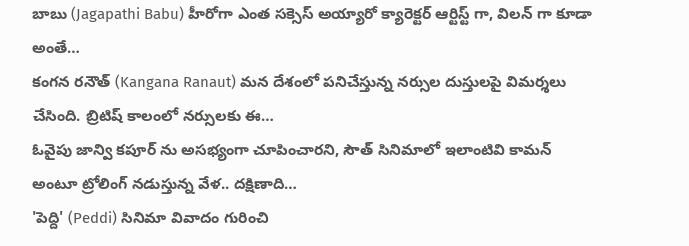బాబు (Jagapathi Babu) హీరోగా ఎంత సక్సెస్ అయ్యారో క్యారెక్టర్ ఆర్టిస్ట్ గా, విలన్ గా కూడా అంతే…
కంగన రనౌత్ (Kangana Ranaut) మన దేశంలో పనిచేస్తున్న నర్సుల దుస్తులపై విమర్శలు చేసింది. బ్రిటిష్ కాలంలో నర్సులకు ఈ…
ఓవైపు జాన్వి కపూర్ ను అసభ్యంగా చూపించారని, సౌత్ సినిమాలో ఇలాంటివి కామన్ అంటూ ట్రోలింగ్ నడుస్తున్న వేళ.. దక్షిణాది…
'పెద్ది' (Peddi) సినిమా వివాదం గురించి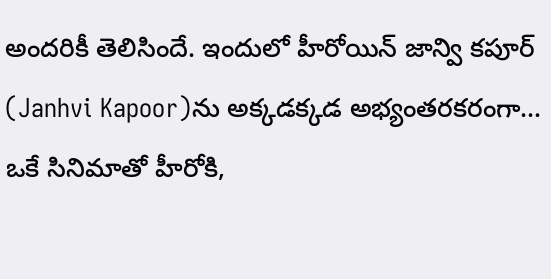అందరికీ తెలిసిందే. ఇందులో హీరోయిన్ జాన్వి కపూర్ (Janhvi Kapoor)ను అక్కడక్కడ అభ్యంతరకరంగా…
ఒకే సినిమాతో హీరోకి,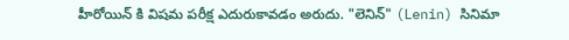హీరోయిన్ కి విషమ పరీక్ష ఎదురుకావడం అరుదు. "లెనిన్" (Lenin) సినిమా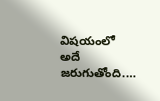విషయంలో అదే జరుగుతోంది.…